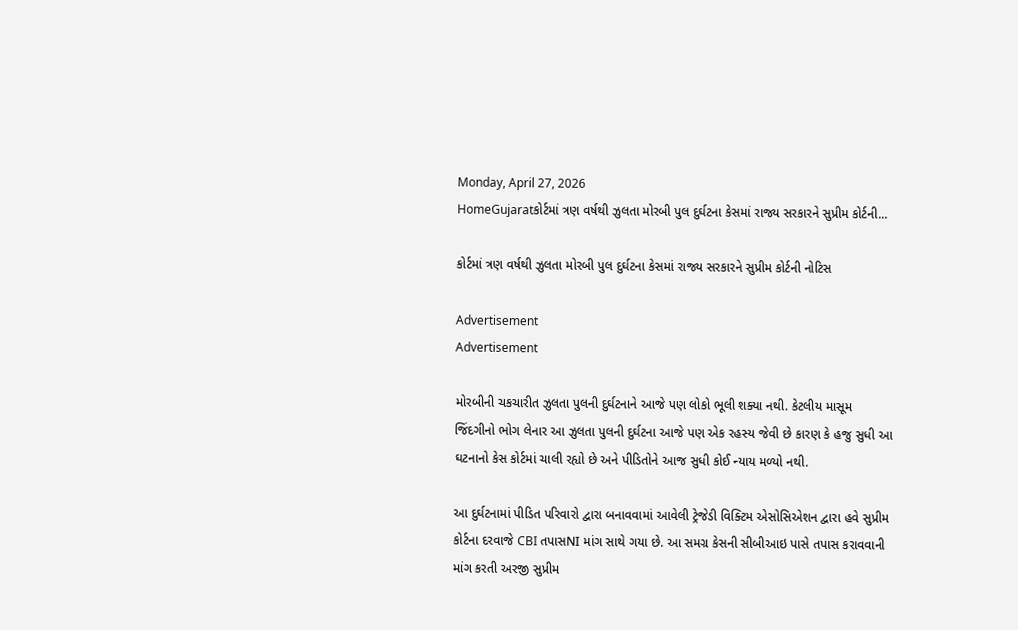Monday, April 27, 2026
HomeGujaratકોર્ટમાં ત્રણ વર્ષથી ઝુલતા મોરબી પુલ દુર્ઘટના કેસમાં રાજ્ય સરકારને સુપ્રીમ કોર્ટની...

કોર્ટમાં ત્રણ વર્ષથી ઝુલતા મોરબી પુલ દુર્ઘટના કેસમાં રાજ્ય સરકારને સુપ્રીમ કોર્ટની નોટિસ

Advertisement
Advertisement

મોરબીની ચકચારીત ઝુલતા પુલની દુર્ઘટનાને આજે પણ લોકો ભૂલી શક્યા નથી. કેટલીય માસૂમ જિંદગીનો ભોગ લેનાર આ ઝુલતા પુલની દુર્ઘટના આજે પણ એક રહસ્ય જેવી છે કારણ કે હજુ સુધી આ ઘટનાનો કેસ કોર્ટમાં ચાલી રહ્યો છે અને પીડિતોને આજ સુધી કોઈ ન્યાય મળ્યો નથી.

આ દુર્ઘટનામાં પીડિત પરિવારો દ્વારા બનાવવામાં આવેલી ટ્રેજેડી વિક્ટિમ એસોસિએશન દ્વારા હવે સુપ્રીમ કોર્ટના દરવાજે CBI તપાસNI માંગ સાથે ગયા છે. આ સમગ્ર કેસની સીબીઆઇ પાસે તપાસ કરાવવાની માંગ કરતી અરજી સુપ્રીમ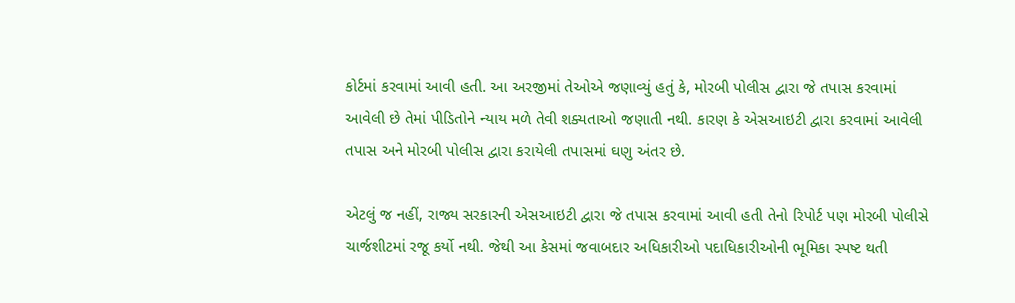કોર્ટમાં કરવામાં આવી હતી. આ અરજીમાં તેઓએ જણાવ્યું હતું કે, મોરબી પોલીસ દ્વારા જે તપાસ કરવામાં આવેલી છે તેમાં પીડિતોને ન્યાય મળે તેવી શક્યતાઓ જણાતી નથી. કારણ કે એસઆઇટી દ્વારા કરવામાં આવેલી તપાસ અને મોરબી પોલીસ દ્વારા કરાયેલી તપાસમાં ઘણુ અંતર છે.

એટલું જ નહીં, રાજ્ય સરકારની એસઆઇટી દ્વારા જે તપાસ કરવામાં આવી હતી તેનો રિપોર્ટ પણ મોરબી પોલીસે ચાર્જશીટમાં રજૂ કર્યો નથી. જેથી આ કેસમાં જવાબદાર અધિકારીઓ પદાધિકારીઓની ભૂમિકા સ્પષ્ટ થતી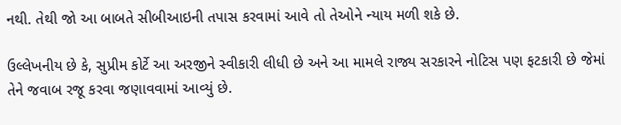નથી. તેથી જો આ બાબતે સીબીઆઇની તપાસ કરવામાં આવે તો તેઓને ન્યાય મળી શકે છે.

ઉલ્લેખનીય છે કે, સુપ્રીમ કોર્ટે આ અરજીને સ્વીકારી લીધી છે અને આ મામલે રાજ્ય સરકારને નોટિસ પણ ફટકારી છે જેમાં તેને જવાબ રજૂ કરવા જણાવવામાં આવ્યું છે.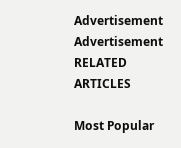Advertisement
Advertisement
RELATED ARTICLES

Most Popular